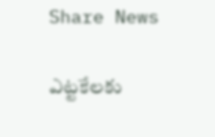Share News

ఎట్టకేలకు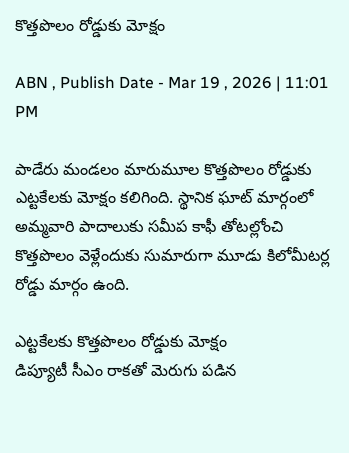కొత్తపొలం రోడ్డుకు మోక్షం

ABN , Publish Date - Mar 19 , 2026 | 11:01 PM

పాడేరు మండలం మారుమూల కొత్తపొలం రోడ్డుకు ఎట్టకేలకు మోక్షం కలిగింది. స్థానిక ఘాట్‌ మార్గంలో అమ్మవారి పాదాలుకు సమీప కాఫీ తోటల్లోంచి కొత్తపొలం వెళ్లేందుకు సుమారుగా మూడు కిలోమీటర్ల రోడ్డు మార్గం ఉంది.

ఎట్టకేలకు కొత్తపొలం రోడ్డుకు మోక్షం
డిప్యూటీ సీఎం రాకతో మెరుగు పడిన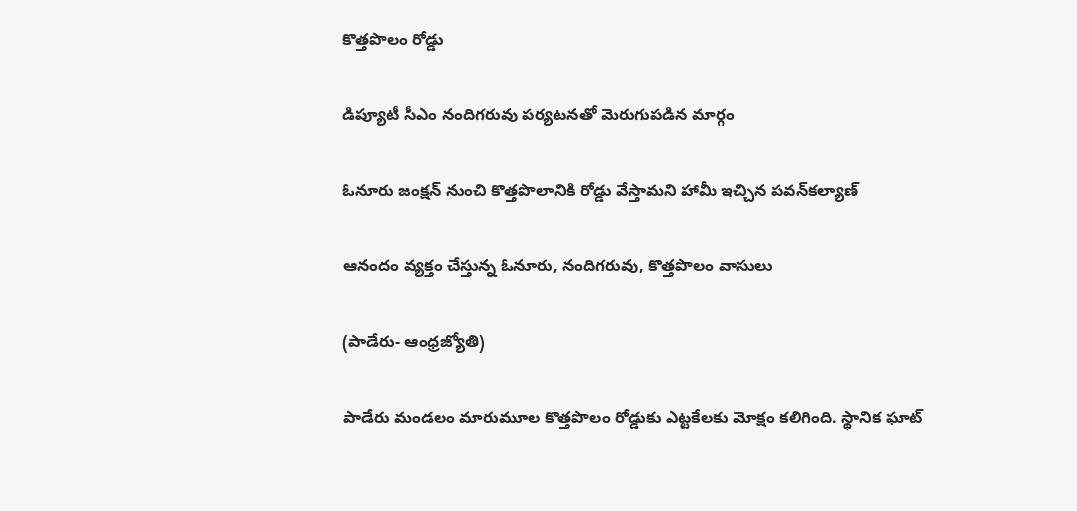కొత్తపొలం రోడ్డు

డిప్యూటీ సీఎం నందిగరువు పర్యటనతో మెరుగుపడిన మార్గం

ఓనూరు జంక్షన్‌ నుంచి కొత్తపొలానికి రోడ్డు వేస్తామని హామీ ఇచ్చిన పవన్‌కల్యాణ్‌

ఆనందం వ్యక్తం చేస్తున్న ఓనూరు, నందిగరువు, కొత్తపొలం వాసులు

(పాడేరు- ఆంధ్రజ్యోతి)

పాడేరు మండలం మారుమూల కొత్తపొలం రోడ్డుకు ఎట్టకేలకు మోక్షం కలిగింది. స్థానిక ఘాట్‌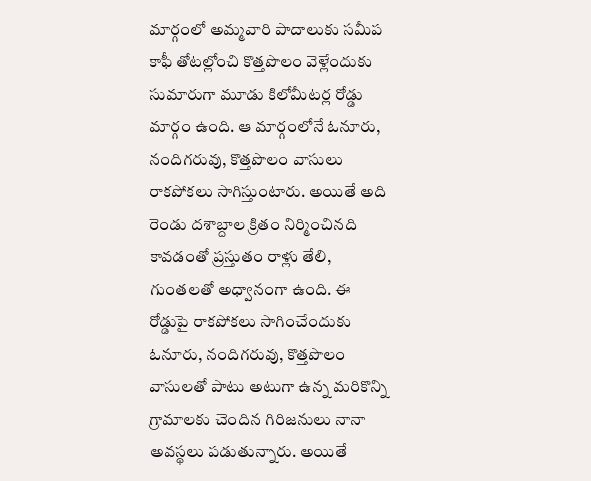మార్గంలో అమ్మవారి పాదాలుకు సమీప కాఫీ తోటల్లోంచి కొత్తపొలం వెళ్లేందుకు సుమారుగా మూడు కిలోమీటర్ల రోడ్డు మార్గం ఉంది. ఆ మార్గంలోనే ఓనూరు, నందిగరువు, కొత్తపొలం వాసులు రాకపోకలు సాగిస్తుంటారు. అయితే అది రెండు దశాబ్దాల క్రితం నిర్మించినది కావడంతో ప్రస్తుతం రాళ్లు తేలి, గుంతలతో అధ్వానంగా ఉంది. ఈ రోడ్డుపై రాకపోకలు సాగించేందుకు ఓనూరు, నందిగరువు, కొత్తపొలం వాసులతో పాటు అటుగా ఉన్న మరికొన్ని గ్రామాలకు చెందిన గిరిజనులు నానా అవస్థలు పడుతున్నారు. అయితే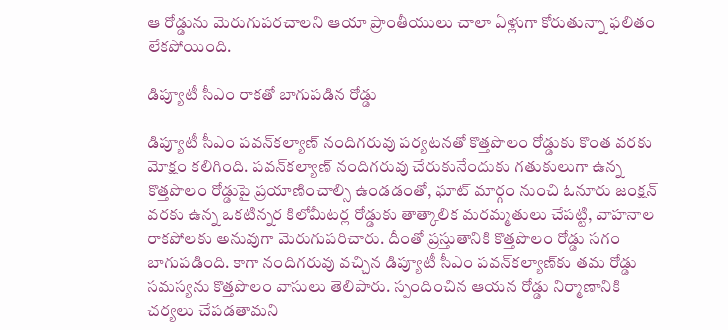ఆ రోడ్డును మెరుగుపరచాలని ఆయా ప్రాంతీయులు చాలా ఏళ్లుగా కోరుతున్నా ఫలితం లేకపోయింది.

డిప్యూటీ సీఎం రాకతో బాగుపడిన రోడ్డు

డిప్యూటీ సీఎం పవన్‌కల్యాణ్‌ నందిగరువు పర్యటనతో కొత్తపొలం రోడ్డుకు కొంత వరకు మోక్షం కలిగింది. పవన్‌కల్యాణ్‌ నందిగరువు చేరుకునేందుకు గతుకులుగా ఉన్న కొత్తపొలం రోడ్డుపై ప్రయాణించాల్సి ఉండడంతో, ఘాట్‌ మార్గం నుంచి ఓనూరు జంక్షన్‌ వరకు ఉన్న ఒకటిన్నర కిలోమీటర్ల రోడ్డుకు తాత్కాలిక మరమ్మతులు చేపట్టి, వాహనాల రాకపోలకు అనువుగా మెరుగుపరిచారు. దీంతో ప్రస్తుతానికి కొత్తపొలం రోడ్డు సగం బాగుపడింది. కాగా నందిగరువు వచ్చిన డిప్యూటీ సీఎం పవన్‌కల్యాణ్‌కు తమ రోడ్డు సమస్యను కొత్తపొలం వాసులు తెలిపారు. స్పందించిన ఆయన రోడ్డు నిర్మాణానికి చర్యలు చేపడతామని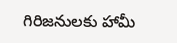గిరిజనులకు హామీ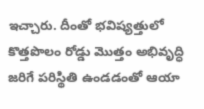ఇచ్చారు. దీంతో భవిష్యత్తులో కొత్తపొలం రోడ్డు మొత్తం అభివృద్ధి జరిగే పరిస్థితి ఉండడంతో ఆయా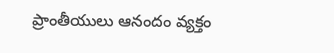ప్రాంతీయులు ఆనందం వ్యక్తం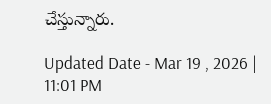చేస్తున్నారు.

Updated Date - Mar 19 , 2026 | 11:01 PM